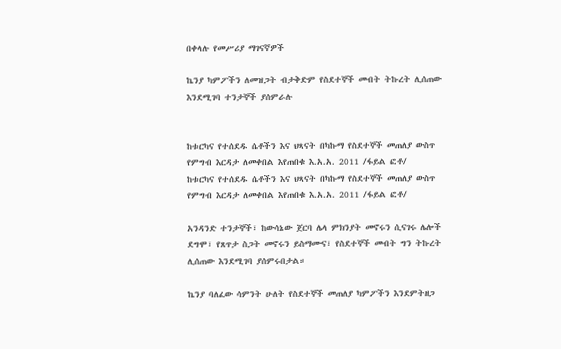በቀላሉ የመሥሪያ ማገናኛዎች

ኬንያ ካምፖችን ለመዝጋት ብታቅድም የስደተኞች መብት ትኩረት ሊሰጠው እንደሚገባ ተንታኞች ያሰምራሉ


ከቱርካና የተሰደዱ ሴቶችን እና ህጻናት በካኩማ የስደተኞች መጠለያ ውስጥ የምግብ እርዳታ ለመቀበል እየጠበቁ እ.አ.አ. 2011 /ፋይል ፎቶ/
ከቱርካና የተሰደዱ ሴቶችን እና ህጻናት በካኩማ የስደተኞች መጠለያ ውስጥ የምግብ እርዳታ ለመቀበል እየጠበቁ እ.አ.አ. 2011 /ፋይል ፎቶ/

አንዳንድ ተንታኞች፣ ከውሳኔው ጀርባ ሌላ ምክንያት መኖሩን ሲናገሩ ሌሎች ደግሞ፣ የጸጥታ ስጋት መኖሩን ይስማሙና፣ የስደተኞች መብት ግን ትኩረት ሊሰጠው እንደሚገባ ያሰምሩበታል።

ኬንያ ባለፈው ሳምንት ሁለት የስደተኞች መጠለያ ካምፖችን እንደምትዘጋ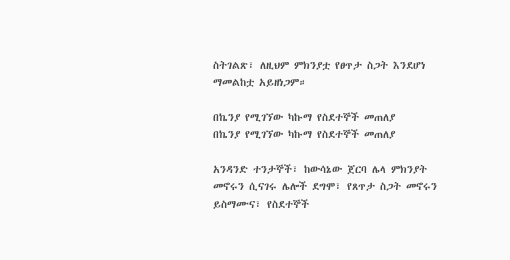ስትገልጽ፣ ለዚህም ምክንያቷ የፀጥታ ስጋት እንደሆነ ማመልከቷ አይዘነጋም።

በኬንያ የሚገኘው ካኩማ የስደተኞች መጠለያ
በኬንያ የሚገኘው ካኩማ የስደተኞች መጠለያ

አንዳንድ ተንታኞች፣ ከውሳኔው ጀርባ ሌላ ምክንያት መኖሩን ሲናገሩ ሌሎች ደግሞ፣ የጸጥታ ስጋት መኖሩን ይስማሙና፣ የስደተኞች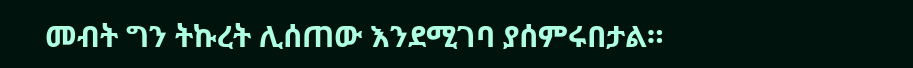መብት ግን ትኩረት ሊሰጠው እንደሚገባ ያሰምሩበታል።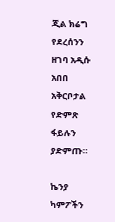ጂል ክሬግ የደረሰንን ዘገባ አዲሱ አበበ አቅርቦታል የድምጽ ፋይሉን ያድምጡ።

ኬንያ ካምፖችን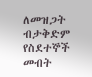ለመዝጋት ብታቅድም የስደተኞች መብት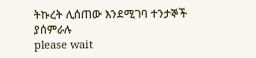ትኩረት ሊሰጠው እንደሚገባ ተንታኞች ያሰምራሉ
please wait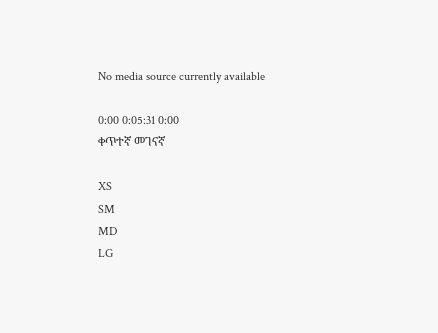No media source currently available

0:00 0:05:31 0:00
ቀጥተኛ መገናኛ

XS
SM
MD
LG